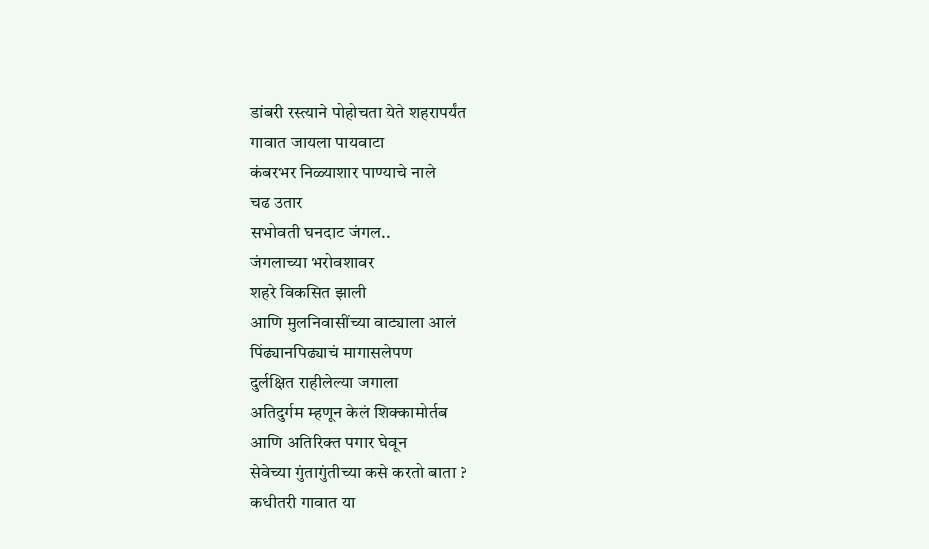डांबरी रस्त्याने पोहोचता येते शहरापर्यंत
गावात जायला पायवाटा
कंबरभर निळ्याशार पाण्याचे नाले
चढ उतार
सभोवती घनदाट जंगल..
जंगलाच्या भरोवशावर
शहरे विकसित झाली
आणि मुलनिवासींच्या वाट्याला आलं
पिंढ्यानपिढ्याचं मागासलेपण
दुर्लक्षित राहीलेल्या जगाला
अतिदुर्गम म्हणून केलं शिक्कामोर्तब
आणि अतिरिक्त पगार घेवून
सेवेच्या गुंतागुंतीच्या कसे करतो बाता ?
कधीतरी गावात या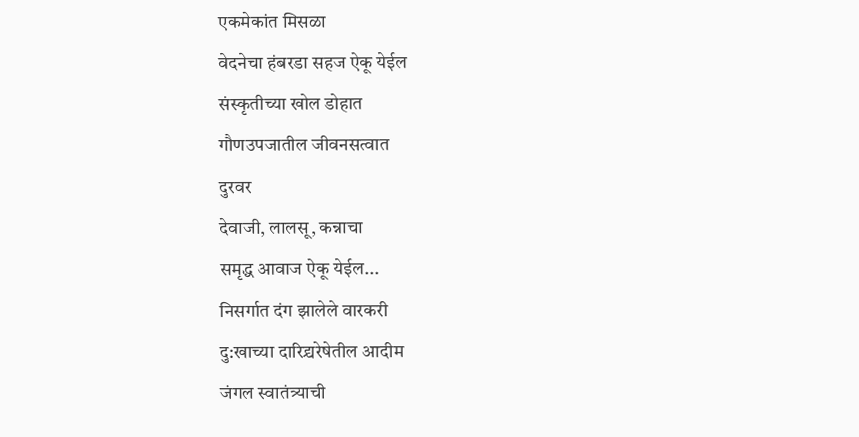एकमेकांत मिसळा
वेदनेचा हंबरडा सहज ऐकू येईल
संस्कृतीच्या खोल डोहात
गौणउपजातील जीवनसत्वात
दुरवर
देवाजी, लालसू, कन्नाचा
समृद्ध आवाज ऐकू येईल...
निसर्गात दंग झालेले वारकरी
दु:खाच्या दारिद्र्यरेषेतील आदीम
जंगल स्वातंत्र्याची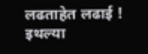लढताहेत लढाई !
इथल्या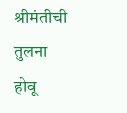श्रीमंतीची तुलना
होवू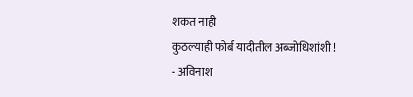शकत नाही
कुठल्याही फोर्ब यादीतील अब्जोधिशांशी !
- अविनाश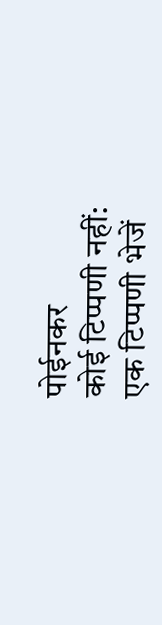पोईनकर
कोई टिप्पणी नहीं:
एक टिप्पणी भेजें